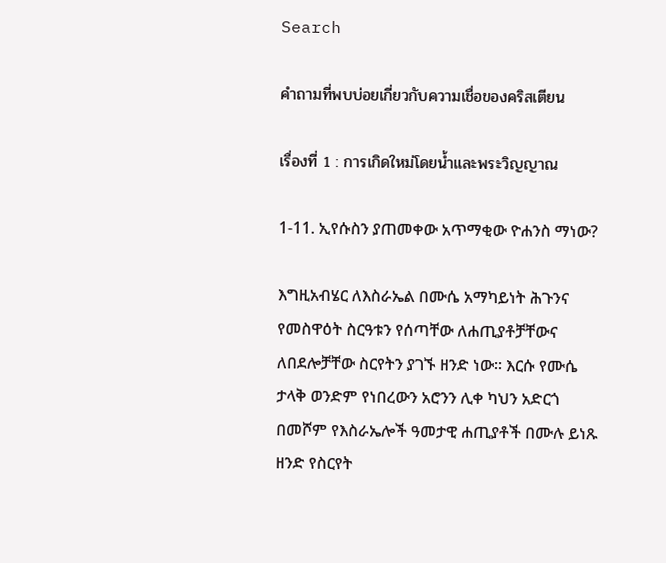Search

คำถามที่พบบ่อยเกี่ยวกับความเชื่อของคริสเตียน

เรื่องที่ 1 : การเกิดใหม่โดยน้ำและพระวิญญาณ

1-11. ኢየሱስን ያጠመቀው አጥማቂው ዮሐንስ ማነው?

እግዚአብሄር ለእስራኤል በሙሴ አማካይነት ሕጉንና የመስዋዕት ስርዓቱን የሰጣቸው ለሐጢያቶቻቸውና ለበደሎቻቸው ስርየትን ያገኙ ዘንድ ነው፡፡ እርሱ የሙሴ ታላቅ ወንድም የነበረውን አሮንን ሊቀ ካህን አድርጎ በመሾም የእስራኤሎች ዓመታዊ ሐጢያቶች በሙሉ ይነጹ ዘንድ የስርየት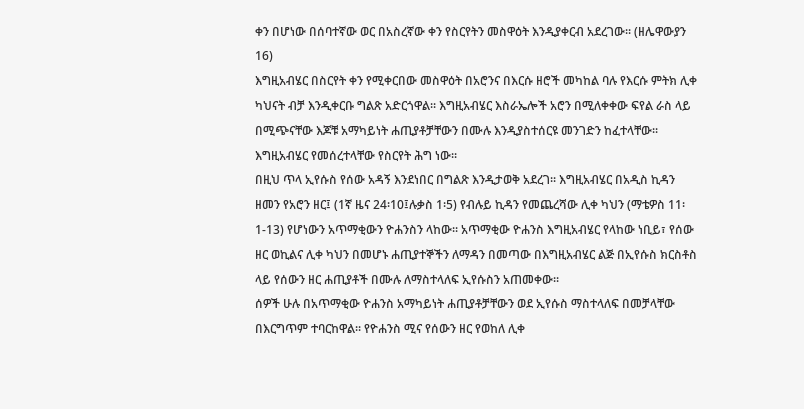ቀን በሆነው በሰባተኛው ወር በአስረኛው ቀን የስርየትን መስዋዕት እንዲያቀርብ አደረገው፡፡ (ዘሌዋውያን 16)
እግዚአብሄር በስርየት ቀን የሚቀርበው መስዋዕት በአሮንና በእርሱ ዘሮች መካከል ባሉ የእርሱ ምትክ ሊቀ ካህናት ብቻ እንዲቀርቡ ግልጽ አድርጎዋል፡፡ እግዚአብሄር እስራኤሎች አሮን በሚለቀቀው ፍየል ራስ ላይ በሚጭናቸው እጆቹ አማካይነት ሐጢያቶቻቸውን በሙሉ እንዲያስተሰርዩ መንገድን ከፈተላቸው፡፡ እግዚአብሄር የመሰረተላቸው የስርየት ሕግ ነው፡፡
በዚህ ጥላ ኢየሱስ የሰው አዳኝ እንደነበር በግልጽ እንዲታወቅ አደረገ፡፡ እግዚአብሄር በአዲስ ኪዳን ዘመን የአሮን ዘር፤ (1ኛ ዜና 24፡10፤ሉቃስ 1፡5) የብሉይ ኪዳን የመጨረሻው ሊቀ ካህን (ማቴዎስ 11፡1-13) የሆነውን አጥማቂውን ዮሐንስን ላከው፡፡ አጥማቂው ዮሐንስ እግዚአብሄር የላከው ነቢይ፣ የሰው ዘር ወኪልና ሊቀ ካህን በመሆኑ ሐጢያተኞችን ለማዳን በመጣው በእግዚአብሄር ልጅ በኢየሱስ ክርስቶስ ላይ የሰውን ዘር ሐጢያቶች በሙሉ ለማስተላለፍ ኢየሱስን አጠመቀው፡፡
ሰዎች ሁሉ በአጥማቂው ዮሐንስ አማካይነት ሐጢያቶቻቸውን ወደ ኢየሱስ ማስተላለፍ በመቻላቸው በእርግጥም ተባርከዋል፡፡ የዮሐንስ ሚና የሰውን ዘር የወከለ ሊቀ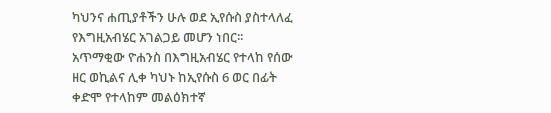ካህንና ሐጢያቶችን ሁሉ ወደ ኢየሱስ ያስተላለፈ የእግዚአብሄር አገልጋይ መሆን ነበር፡፡
አጥማቂው ዮሐንስ በእግዚአብሄር የተላከ የሰው ዘር ወኪልና ሊቀ ካህኑ ከኢየሱስ 6 ወር በፊት ቀድሞ የተላከም መልዕክተኛ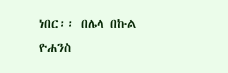ነበር፡፡ በሌላ በኩል ዮሐንስ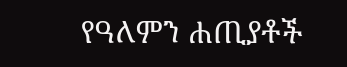የዓለምን ሐጢያቶች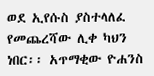ወደ ኢየሱስ ያስተላለፈ የመጨረሻው ሊቀ ካህን ነበር፡፡ አጥማቂው ዮሐንስ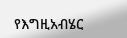የእግዚአብሄር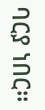ባርያ ነበር፡፡